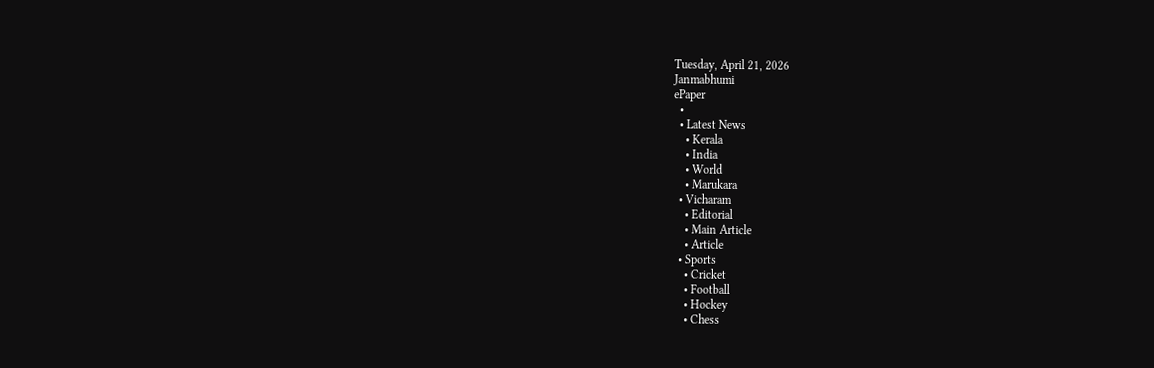Tuesday, April 21, 2026
Janmabhumi
ePaper
  •
  • Latest News
    • Kerala
    • India
    • World
    • Marukara
  • Vicharam
    • Editorial
    • Main Article
    • Article
  • Sports
    • Cricket
    • Football
    • Hockey
    • Chess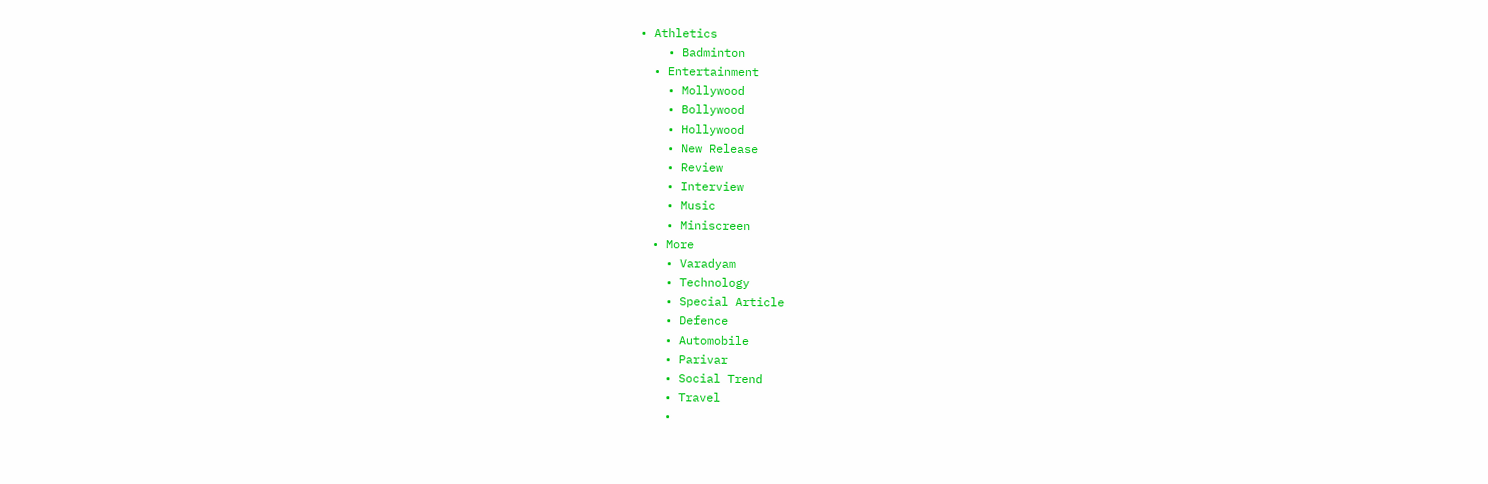• Athletics
    • Badminton
  • Entertainment
    • Mollywood
    • Bollywood
    • Hollywood
    • New Release
    • Review
    • Interview
    • Music
    • Miniscreen
  • More
    • Varadyam
    • Technology
    • Special Article
    • Defence
    • Automobile
    • Parivar
    • Social Trend
    • Travel
    •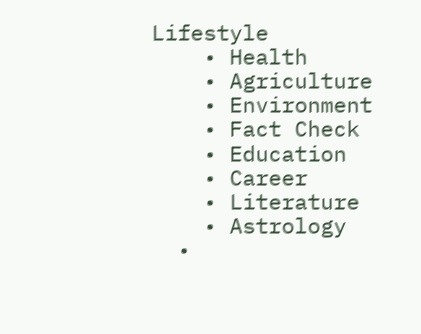Lifestyle
    • Health
    • Agriculture
    • Environment
    • Fact Check
    • Education
    • Career
    • Literature
    • Astrology
  •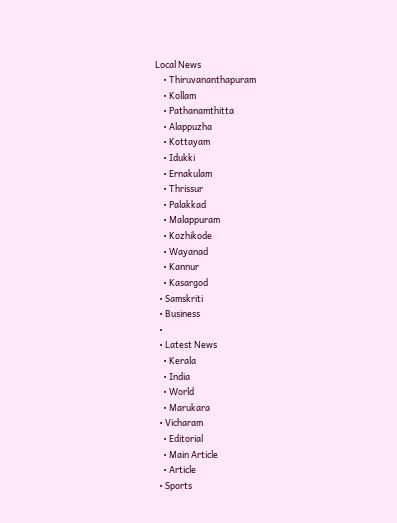Local News
    • Thiruvananthapuram
    • Kollam
    • Pathanamthitta
    • Alappuzha
    • Kottayam
    • Idukki
    • Ernakulam
    • Thrissur
    • Palakkad
    • Malappuram
    • Kozhikode
    • Wayanad
    • Kannur
    • Kasargod
  • Samskriti
  • Business
  •
  • Latest News
    • Kerala
    • India
    • World
    • Marukara
  • Vicharam
    • Editorial
    • Main Article
    • Article
  • Sports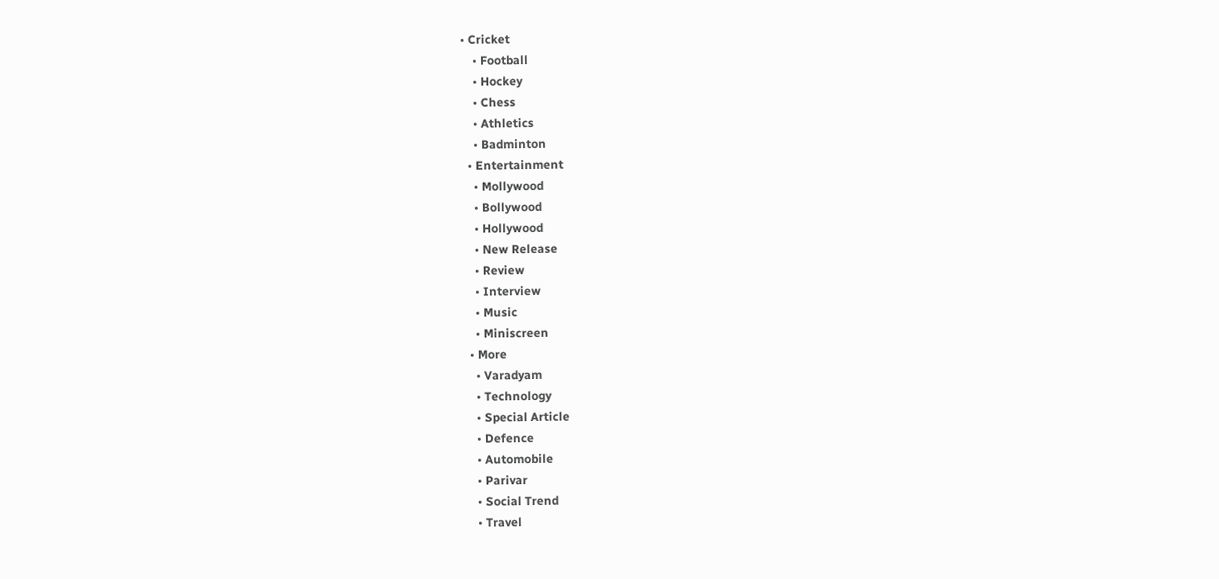• Cricket
    • Football
    • Hockey
    • Chess
    • Athletics
    • Badminton
  • Entertainment
    • Mollywood
    • Bollywood
    • Hollywood
    • New Release
    • Review
    • Interview
    • Music
    • Miniscreen
  • More
    • Varadyam
    • Technology
    • Special Article
    • Defence
    • Automobile
    • Parivar
    • Social Trend
    • Travel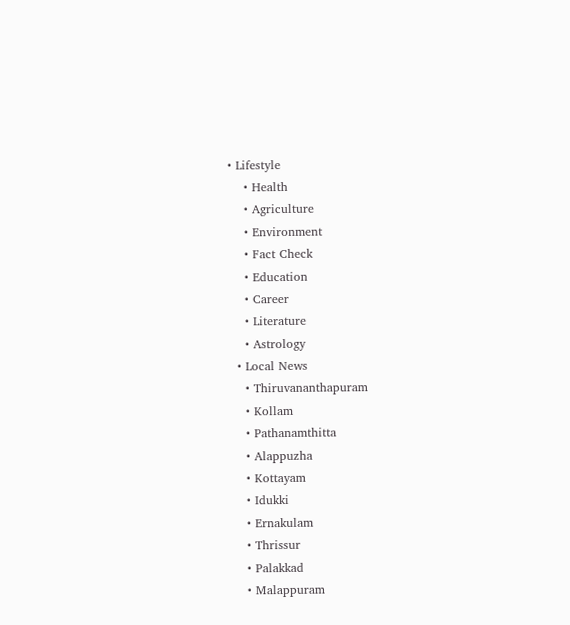• Lifestyle
    • Health
    • Agriculture
    • Environment
    • Fact Check
    • Education
    • Career
    • Literature
    • Astrology
  • Local News
    • Thiruvananthapuram
    • Kollam
    • Pathanamthitta
    • Alappuzha
    • Kottayam
    • Idukki
    • Ernakulam
    • Thrissur
    • Palakkad
    • Malappuram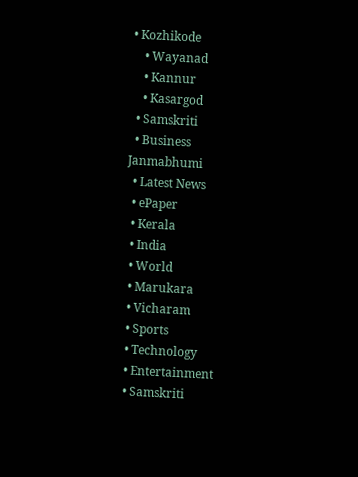• Kozhikode
    • Wayanad
    • Kannur
    • Kasargod
  • Samskriti
  • Business
Janmabhumi
  • Latest News
  • ePaper
  • Kerala
  • India
  • World
  • Marukara
  • Vicharam
  • Sports
  • Technology
  • Entertainment
  • Samskriti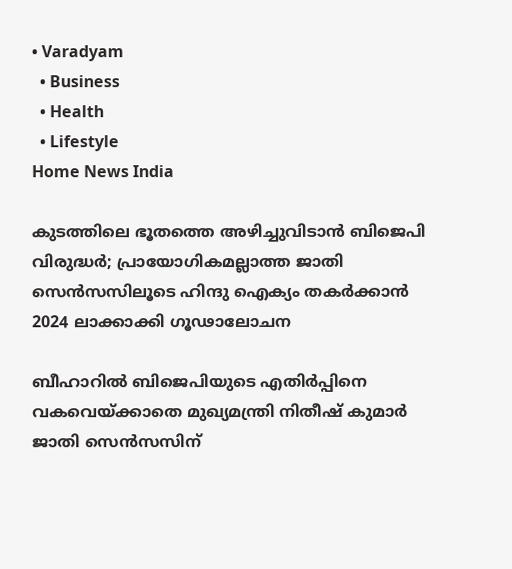• Varadyam
  • Business
  • Health
  • Lifestyle
Home News India

കുടത്തിലെ ഭൂതത്തെ അഴിച്ചുവിടാന്‍ ബിജെപി വിരുദ്ധര്‍; പ്രായോഗികമല്ലാത്ത ജാതി സെന്‍സസിലൂടെ ഹിന്ദു ഐക്യം തകര്‍ക്കാന്‍ 2024 ലാക്കാക്കി ഗൂഢാലോചന

ബീഹാറില്‍ ബിജെപിയുടെ എതിര്‍പ്പിനെ വകവെയ്‌ക്കാതെ മുഖ്യമന്ത്രി നിതീഷ് കുമാര്‍ ജാതി സെന്‍സസിന്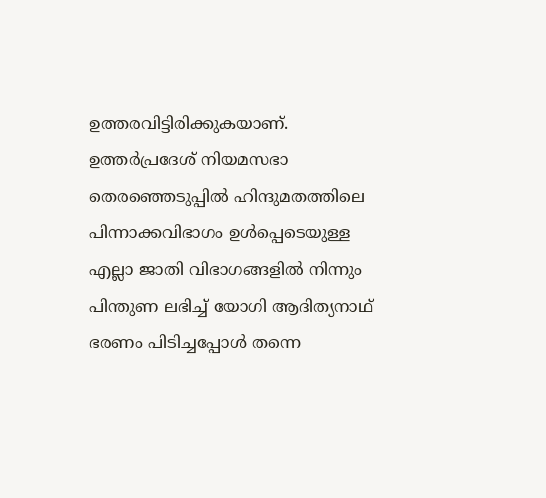ഉത്തരവിട്ടിരിക്കുകയാണ്. ഉത്തര്‍പ്രദേശ് നിയമസഭാ തെരഞ്ഞെടുപ്പില്‍ ഹിന്ദുമതത്തിലെ പിന്നാക്കവിഭാഗം ഉള്‍പ്പെടെയുള്ള എല്ലാ ജാതി വിഭാഗങ്ങളില്‍ നിന്നും പിന്തുണ ലഭിച്ച് യോഗി ആദിത്യനാഥ് ഭരണം പിടിച്ചപ്പോള്‍ തന്നെ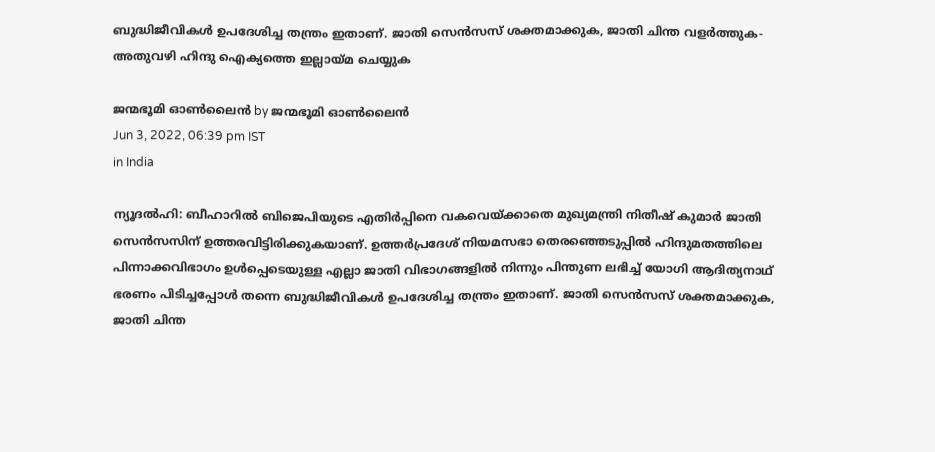ബുദ്ധിജീവികള്‍ ഉപദേശിച്ച തന്ത്രം ഇതാണ്. ജാതി സെന്‍സസ് ശക്തമാക്കുക, ജാതി ചിന്ത വളര്‍ത്തുക- അതുവഴി ഹിന്ദു ഐക്യത്തെ ഇല്ലായ്‌മ ചെയ്യുക

ജന്മഭൂമി ഓണ്‍ലൈന്‍ by ജന്മഭൂമി ഓണ്‍ലൈന്‍
Jun 3, 2022, 06:39 pm IST
in India

ന്യൂദല്‍ഹി: ബീഹാറില്‍ ബിജെപിയുടെ എതിര്‍പ്പിനെ വകവെയ്‌ക്കാതെ മുഖ്യമന്ത്രി നിതീഷ് കുമാര്‍ ജാതി സെന്‍സസിന് ഉത്തരവിട്ടിരിക്കുകയാണ്. ഉത്തര്‍പ്രദേശ് നിയമസഭാ തെരഞ്ഞെടുപ്പില്‍ ഹിന്ദുമതത്തിലെ പിന്നാക്കവിഭാഗം ഉള്‍പ്പെടെയുള്ള എല്ലാ ജാതി വിഭാഗങ്ങളില്‍ നിന്നും പിന്തുണ ലഭിച്ച് യോഗി ആദിത്യനാഥ് ഭരണം പിടിച്ചപ്പോള്‍ തന്നെ ബുദ്ധിജീവികള്‍ ഉപദേശിച്ച തന്ത്രം ഇതാണ്. ജാതി സെന്‍സസ് ശക്തമാക്കുക, ജാതി ചിന്ത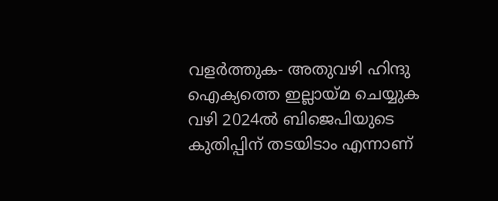വളര്‍ത്തുക- അതുവഴി ഹിന്ദു ഐക്യത്തെ ഇല്ലായ്‌മ ചെയ്യുക വഴി 2024ല്‍ ബിജെപിയുടെ കുതിപ്പിന് തടയിടാം എന്നാണ്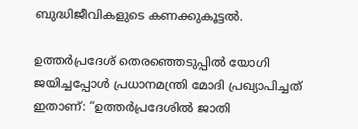ബുദ്ധിജീവികളുടെ കണക്കുകൂട്ടല്‍.

ഉത്തര്‍പ്രദേശ് തെരഞ്ഞെടുപ്പില്‍ യോഗി ജയിച്ചപ്പോള്‍ പ്രധാനമന്ത്രി മോദി പ്രഖ്യാപിച്ചത് ഇതാണ്: “ഉത്തര്‍പ്രദേശില്‍ ജാതി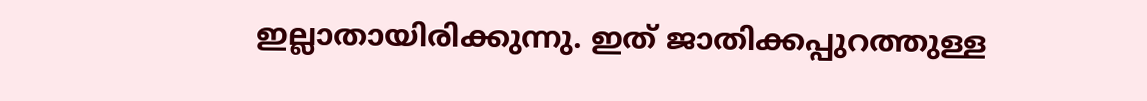ഇല്ലാതായിരിക്കുന്നു. ഇത് ജാതിക്കപ്പുറത്തുള്ള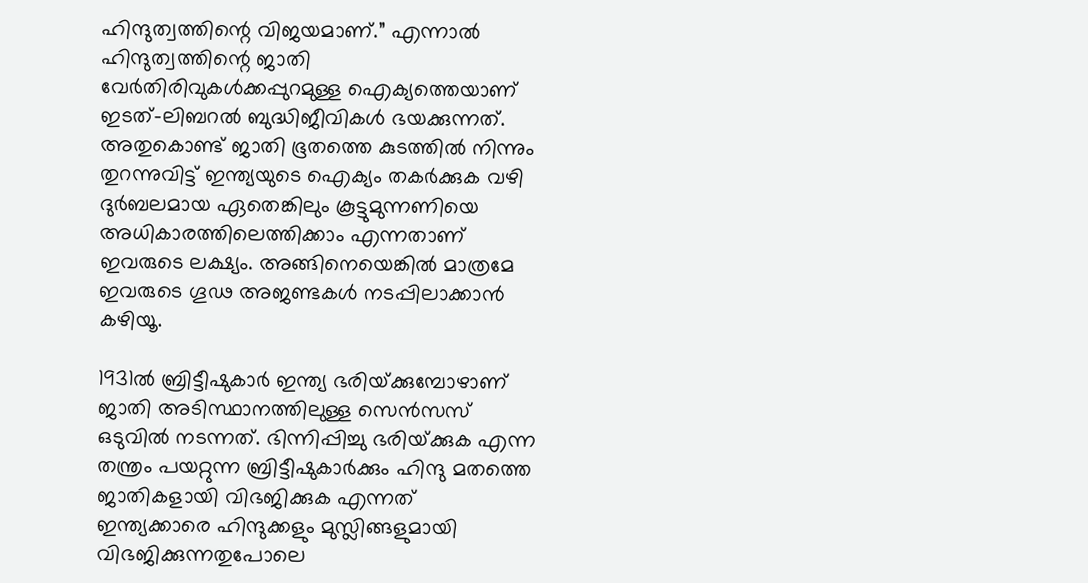ഹിന്ദുത്വത്തിന്റെ വിജയമാണ്.” എന്നാല്‍ ഹിന്ദുത്വത്തിന്റെ ജാതി വേര്‍തിരിവുകള്‍ക്കപ്പുറമുള്ള ഐക്യത്തെയാണ് ഇടത്-ലിബറല്‍ ബുദ്ധിജീവികള്‍ ഭയക്കുന്നത്. അതുകൊണ്ട് ജാതി ഭൂതത്തെ കുടത്തില്‍ നിന്നും തുറന്നുവിട്ട് ഇന്ത്യയുടെ ഐക്യം തകര്‍ക്കുക വഴി ദുര്‍ബലമായ ഏതെങ്കിലും കൂട്ടുമുന്നണിയെ അധികാരത്തിലെത്തിക്കാം എന്നതാണ് ഇവരുടെ ലക്ഷ്യം. അങ്ങിനെയെങ്കില്‍ മാത്രമേ ഇവരുടെ ഗൂഢ അജണ്ടകള്‍ നടപ്പിലാക്കാന്‍ കഴിയൂ.

1931ല്‍ ബ്രിട്ടീഷുകാര്‍ ഇന്ത്യ ഭരിയ്‌ക്കുമ്പോഴാണ് ജാതി അടിസ്ഥാനത്തിലുള്ള സെന്‍സസ് ഒടുവില്‍ നടന്നത്. ഭിന്നിപ്പിച്ചു ഭരിയ്‌ക്കുക എന്ന തന്ത്രം പയറ്റുന്ന ബ്രിട്ടീഷുകാര്‍ക്കും ഹിന്ദു മതത്തെ ജാതികളായി വിഭജിക്കുക എന്നത് ഇന്ത്യക്കാരെ ഹിന്ദുക്കളും മുസ്ലിങ്ങളുമായി വിഭജിക്കുന്നതുപോലെ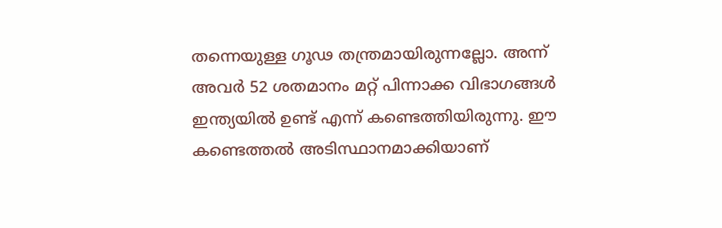തന്നെയുള്ള ഗൂഢ തന്ത്രമായിരുന്നല്ലോ. അന്ന് അവര്‍ 52 ശതമാനം മറ്റ് പിന്നാക്ക വിഭാഗങ്ങള്‍ ഇന്ത്യയില്‍ ഉണ്ട് എന്ന് കണ്ടെത്തിയിരുന്നു. ഈ കണ്ടെത്തല്‍ അടിസ്ഥാനമാക്കിയാണ്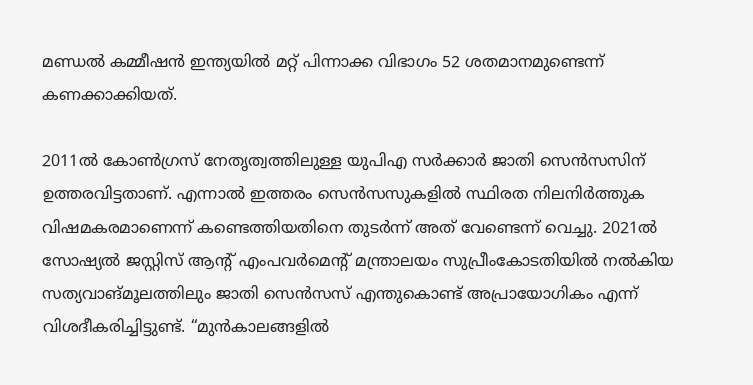മണ്ഡല്‍ കമ്മീഷന്‍ ഇന്ത്യയില്‍ മറ്റ് പിന്നാക്ക വിഭാഗം 52 ശതമാനമുണ്ടെന്ന് കണക്കാക്കിയത്.

2011ല്‍ കോണ്‍ഗ്രസ് നേതൃത്വത്തിലുള്ള യുപിഎ സര്‍ക്കാര്‍ ജാതി സെന്‍സസിന് ഉത്തരവിട്ടതാണ്. എന്നാല്‍ ഇത്തരം സെന്‍സസുകളില്‍ സ്ഥിരത നിലനിര്‍ത്തുക വിഷമകരമാണെന്ന് കണ്ടെത്തിയതിനെ തുടര്‍ന്ന് അത് വേണ്ടെന്ന് വെച്ചു. 2021ല്‍ സോഷ്യല്‍ ജസ്റ്റിസ് ആന്‍റ് എംപവര്‍മെന്‍റ് മന്ത്രാലയം സുപ്രീംകോടതിയില്‍ നല്‍കിയ സത്യവാങ്മൂലത്തിലും ജാതി സെന്‍സസ് എന്തുകൊണ്ട് അപ്രായോഗികം എന്ന് വിശദീകരിച്ചിട്ടുണ്ട്. “മുന്‍കാലങ്ങളില്‍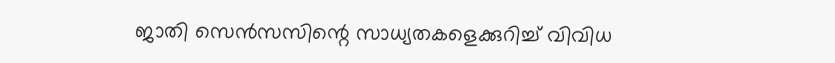ജാതി സെന്‍സസിന്റെ സാധ്യതകളെക്കുറിച്ച് വിവിധ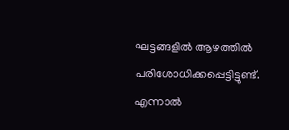ഘട്ടങ്ങളില്‍ ആഴത്തില്‍ പരിശോധിക്കപ്പെട്ടിട്ടുണ്ട്. എന്നാല്‍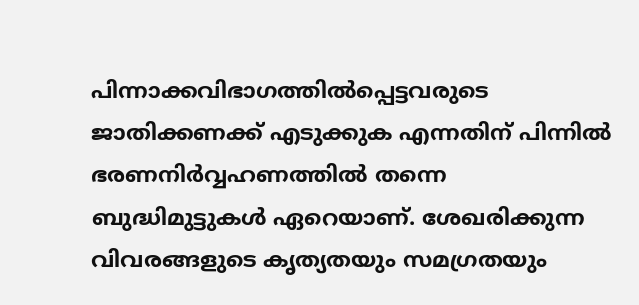പിന്നാക്കവിഭാഗത്തില്‍പ്പെട്ടവരുടെ ജാതിക്കണക്ക് എടുക്കുക എന്നതിന് പിന്നില്‍ ഭരണനിര്‍വ്വഹണത്തില്‍ തന്നെ ബുദ്ധിമുട്ടുകള്‍ ഏറെയാണ്. ശേഖരിക്കുന്ന വിവരങ്ങളുടെ കൃത്യതയും സമഗ്രതയും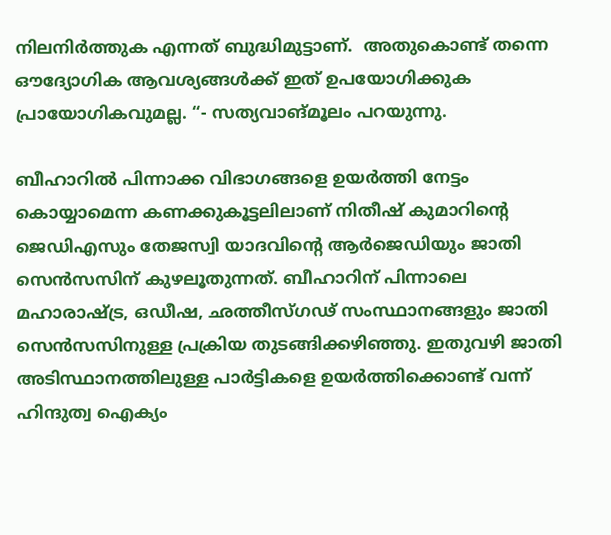നിലനിര്‍ത്തുക എന്നത് ബുദ്ധിമുട്ടാണ്.  അതുകൊണ്ട് തന്നെ ഔദ്യോഗിക ആവശ്യങ്ങള്‍ക്ക് ഇത് ഉപയോഗിക്കുക പ്രായോഗികവുമല്ല. “- സത്യവാങ്മൂലം പറയുന്നു.

ബീഹാറില്‍ പിന്നാക്ക വിഭാഗങ്ങളെ ഉയര്‍ത്തി നേട്ടം കൊയ്യാമെന്ന കണക്കുകൂട്ടലിലാണ് നിതീഷ് കുമാറിന്റെ ജെഡിഎസും തേജസ്വി യാദവിന്റെ ആര്‍ജെഡിയും ജാതി സെന്‍സസിന് കുഴലൂതുന്നത്. ബീഹാറിന് പിന്നാലെ മഹാരാഷ്‌ട്ര, ഒഡീഷ, ഛത്തീസ്ഗഢ് സംസ്ഥാനങ്ങളും ജാതി സെന്‍സസിനുള്ള പ്രക്രിയ തുടങ്ങിക്കഴിഞ്ഞു. ഇതുവഴി ജാതി അടിസ്ഥാനത്തിലുള്ള പാര്‍ട്ടികളെ ഉയര്‍ത്തിക്കൊണ്ട് വന്ന് ഹിന്ദുത്വ ഐക്യം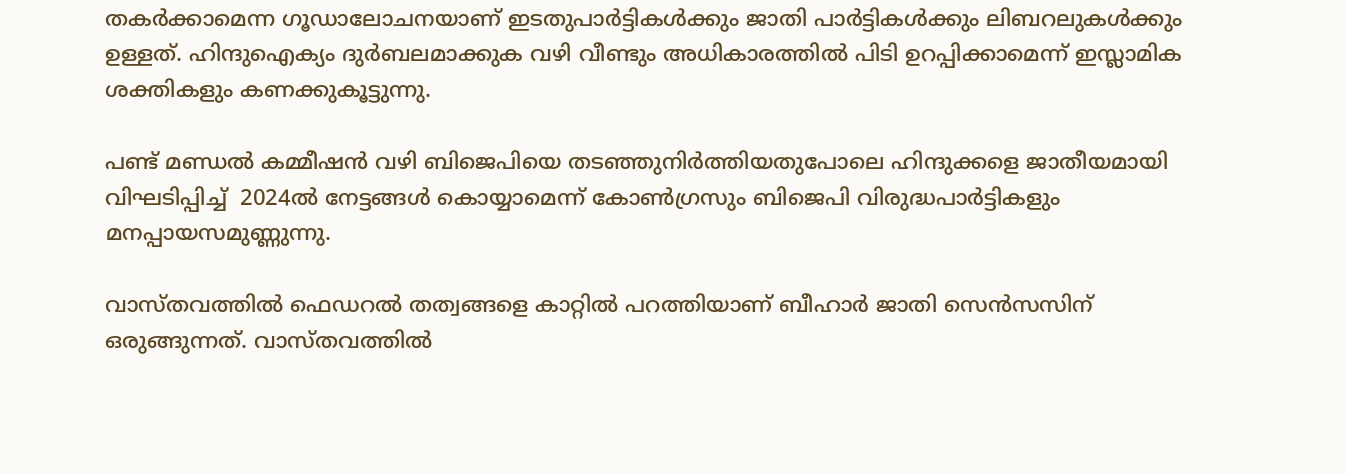തകര്‍ക്കാമെന്ന ഗൂഡാലോചനയാണ് ഇടതുപാര്‍ട്ടികള്‍ക്കും ജാതി പാര്‍ട്ടികള്‍ക്കും ലിബറലുകള്‍ക്കും ഉള്ളത്. ഹിന്ദുഐക്യം ദുര്‍ബലമാക്കുക വഴി വീണ്ടും അധികാരത്തില്‍ പിടി ഉറപ്പിക്കാമെന്ന് ഇസ്ലാമിക ശക്തികളും കണക്കുകൂട്ടുന്നു.

പണ്ട് മണ്ഡല്‍ കമ്മീഷന്‍ വഴി ബിജെപിയെ തടഞ്ഞുനിര്‍ത്തിയതുപോലെ ഹിന്ദുക്കളെ ജാതീയമായി വിഘടിപ്പിച്ച്  2024ല്‍ നേട്ടങ്ങള്‍ കൊയ്യാമെന്ന് കോണ്‍ഗ്രസും ബിജെപി വിരുദ്ധപാര്‍ട്ടികളും മനപ്പായസമുണ്ണുന്നു.

വാസ്തവത്തില്‍ ഫെഡറല്‍ തത്വങ്ങളെ കാറ്റില്‍ പറത്തിയാണ് ബീഹാര്‍ ജാതി സെന്‍സസിന് ഒരുങ്ങുന്നത്. വാസ്തവത്തില്‍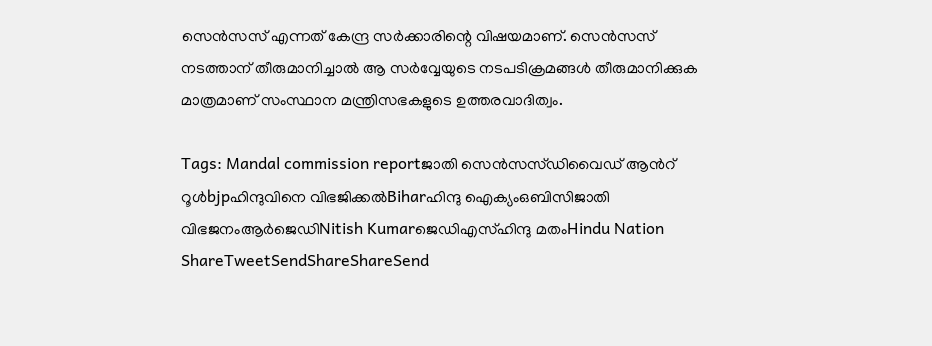സെന്‍സസ് എന്നത് കേന്ദ്ര സര്‍ക്കാരിന്റെ വിഷയമാണ്. സെന്‍സസ് നടത്താന‍് തീരുമാനിച്ചാല്‍ ആ സര്‍വ്വേയുടെ നടപടിക്രമങ്ങള്‍ തീരുമാനിക്കുക മാത്രമാണ് സംസ്ഥാന മന്ത്രിസഭകളുടെ ഉത്തരവാദിത്വം.

Tags: Mandal commission reportജാതി സെന്‍സസ്ഡിവൈഡ് ആന്‍റ് റൂള്‍bjpഹിന്ദുവിനെ വിഭജിക്കല്‍Biharഹിന്ദു ഐക്യംഒബിസിജാതി വിഭജനംആര്‍ജെഡിNitish Kumarജെഡിഎസ്ഹിന്ദു മതംHindu Nation
ShareTweetSendShareShareSend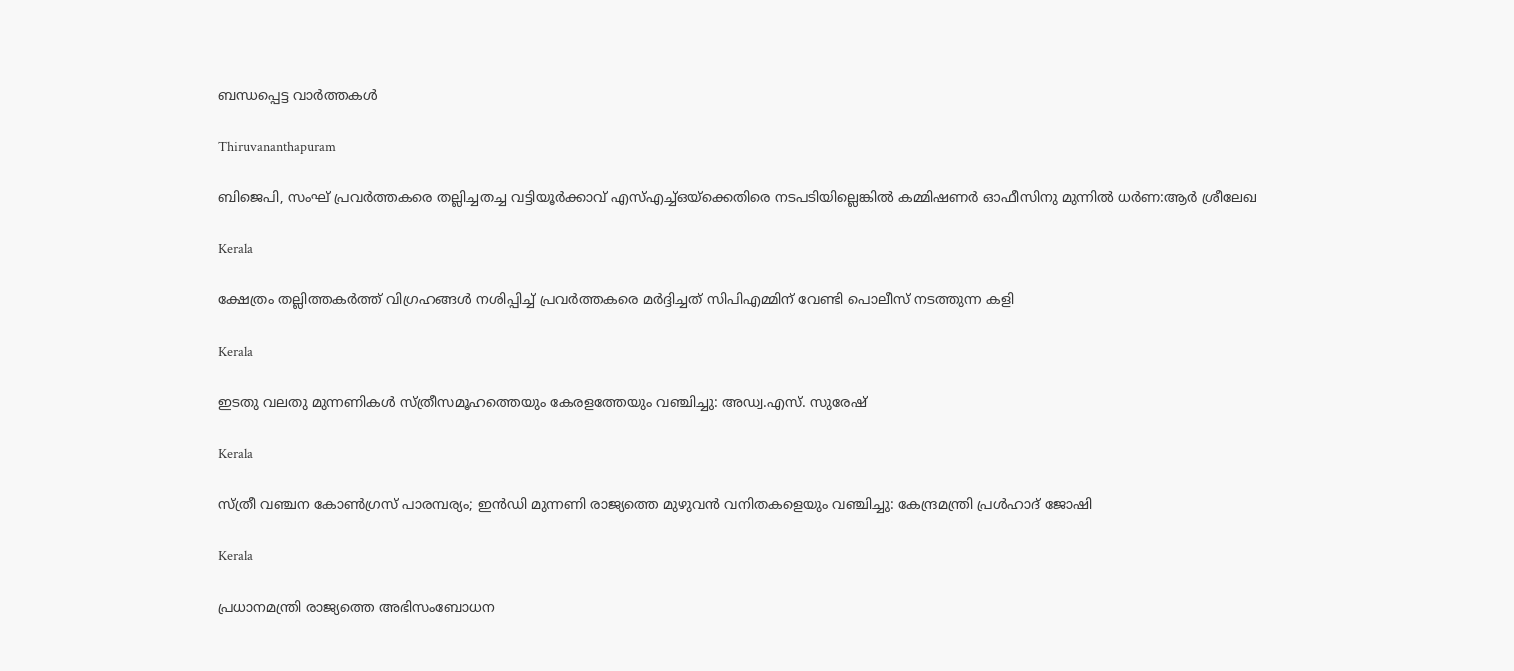ബന്ധപ്പെട്ട വാര്‍ത്തകള്‍

Thiruvananthapuram

ബിജെപി, സംഘ് പ്രവര്‍ത്തകരെ തല്ലിച്ചതച്ച വട്ടിയൂര്‍ക്കാവ് എസ്എച്ച്ഒയ്‌ക്കെതിരെ നടപടിയില്ലെങ്കില്‍ കമ്മിഷണര്‍ ഓഫീസിനു മുന്നില്‍ ധര്‍ണ:ആര്‍ ശ്രീലേഖ

Kerala

ക്ഷേത്രം തല്ലിത്തകര്‍ത്ത് വിഗ്രഹങ്ങള്‍ നശിപ്പിച്ച് പ്രവര്‍ത്തകരെ മര്‍ദ്ദിച്ചത് സിപിഎമ്മിന് വേണ്ടി പൊലീസ് നടത്തുന്ന കളി

Kerala

ഇടതു വലതു മുന്നണികള്‍ സ്ത്രീസമൂഹത്തെയും കേരളത്തേയും വഞ്ചിച്ചു: അഡ്വ.എസ്. സുരേഷ്

Kerala

സ്ത്രീ വഞ്ചന കോണ്‍ഗ്രസ് പാരമ്പര്യം; ഇന്‍ഡി മുന്നണി രാജ്യത്തെ മുഴുവന്‍ വനിതകളെയും വഞ്ചിച്ചു: കേന്ദ്രമന്ത്രി പ്രള്‍ഹാദ് ജോഷി

Kerala

പ്രധാനമന്ത്രി രാജ്യത്തെ അഭിസംബോധന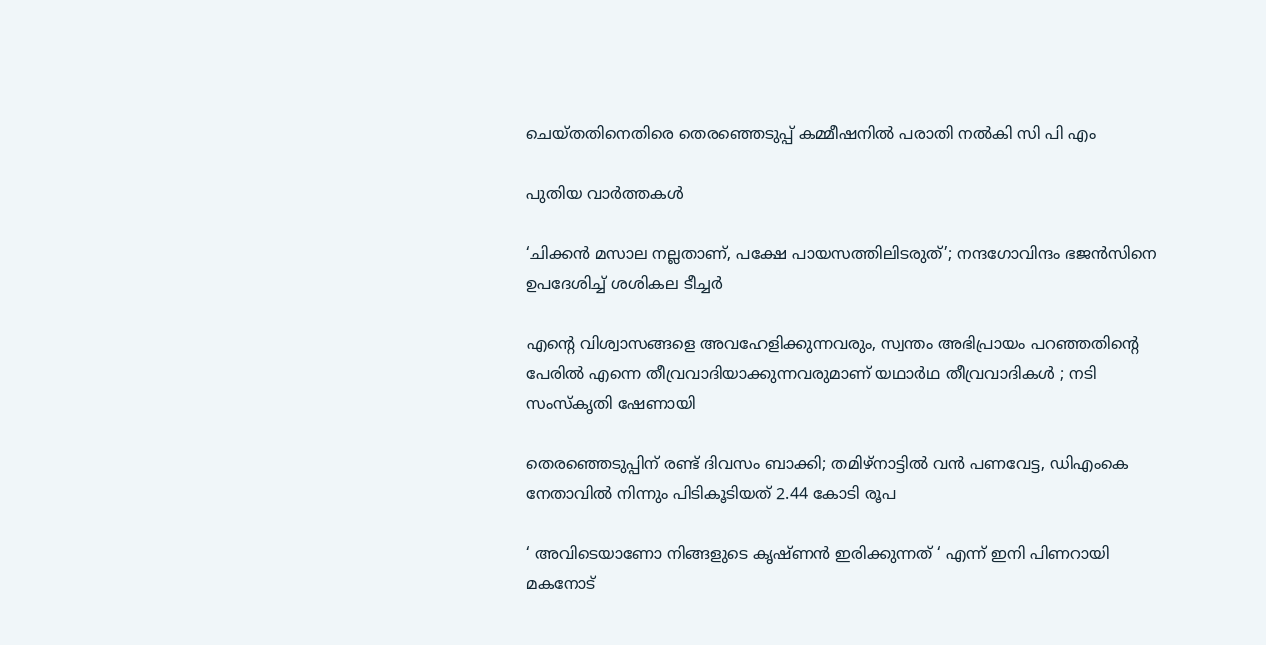ചെയ്തതിനെതിരെ തെരഞ്ഞെടുപ്പ് കമ്മീഷനില്‍ പരാതി നല്‍കി സി പി എം

പുതിയ വാര്‍ത്തകള്‍

‘ചിക്കൻ മസാല നല്ലതാണ്, പക്ഷേ പായസത്തിലിടരുത്’; നന്ദഗോവിന്ദം ഭജൻസിനെ ഉപദേശിച്ച് ശശികല ടീച്ചർ

എന്റെ വിശ്വാസങ്ങളെ അവഹേളിക്കുന്നവരും, സ്വന്തം അഭിപ്രായം പറഞ്ഞതിന്റെ പേരിൽ എന്നെ തീവ്രവാദിയാക്കുന്നവരുമാണ് യഥാർഥ തീവ്രവാദികൾ ; നടി സംസ്കൃതി ഷേണായി

തെരഞ്ഞെടുപ്പിന് രണ്ട് ദിവസം ബാക്കി; തമിഴ്നാട്ടിൽ വൻ പണവേട്ട, ഡിഎംകെ നേതാവിൽ നിന്നും പിടികൂടിയത് 2.44 കോടി രൂപ

‘ അവിടെയാണോ നിങ്ങളുടെ കൃഷ്ണൻ ഇരിക്കുന്നത് ‘ എന്ന് ഇനി പിണറായി മകനോട്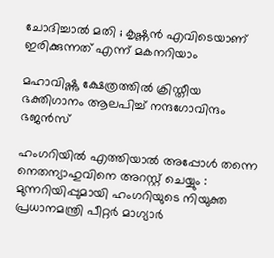ചോദിച്ചാൽ മതി ; കൃഷ്ണൻ എവിടെയാണ് ഇരിക്കുന്നത് എന്ന് മകനറിയാം

മഹാവിഷ്ണു ക്ഷേത്രത്തിൽ ക്രിസ്തീയ ഭക്തിഗാനം ആലപിച്ച് നന്ദഗോവിന്ദം ഭജൻസ്

ഹംഗറിയിൽ എത്തിയാൽ അപ്പോൾ തന്നെ നെതന്യാഹുവിനെ അറസ്റ്റ് ചെയ്യും : മുന്നറിയിപ്പുമായി ഹംഗറിയുടെ നിയുക്ത പ്രധാനമന്ത്രി പീറ്റർ മാഗ്യാർ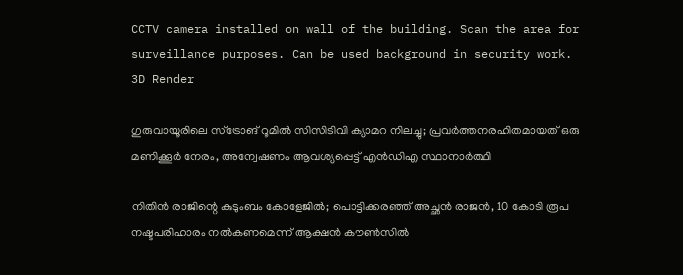CCTV camera installed on wall of the building. Scan the area for surveillance purposes. Can be used background in security work. 3D Render

ഗുരുവായൂരിലെ സ്ട്രോങ് റൂമിൽ സിസിടിവി ക്യാമറ നിലച്ചു; പ്രവർത്തനരഹിതമായത് ഒരു മണിക്കൂർ നേരം, അന്വേഷണം ആവശ്യപ്പെട്ട് എൻഡിഎ സ്ഥാനാർത്ഥി

നിതിൻ രാജിന്റെ കുടുംബം കോളേജിൽ; പൊട്ടിക്കരഞ്ഞ് അച്ഛൻ രാജൻ, 10 കോടി രൂപ നഷ്ടപരിഹാരം നൽകണമെന്ന് ആക്ഷൻ കൗൺസിൽ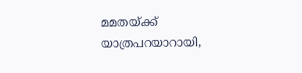മമതയ്‌ക്ക് യാത്രപറയാറായി,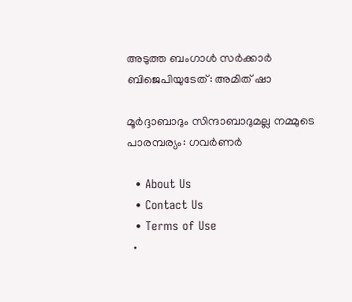അടുത്ത ബംഗാൾ സർക്കാർ ബിജെപിയുടേത്: അമിത് ഷാ

മൂർദ്ദാബാദും സിന്ദാബാദുമല്ല നമ്മുടെ പാരമ്പര്യം: ഗവർണർ

  • About Us
  • Contact Us
  • Terms of Use
  •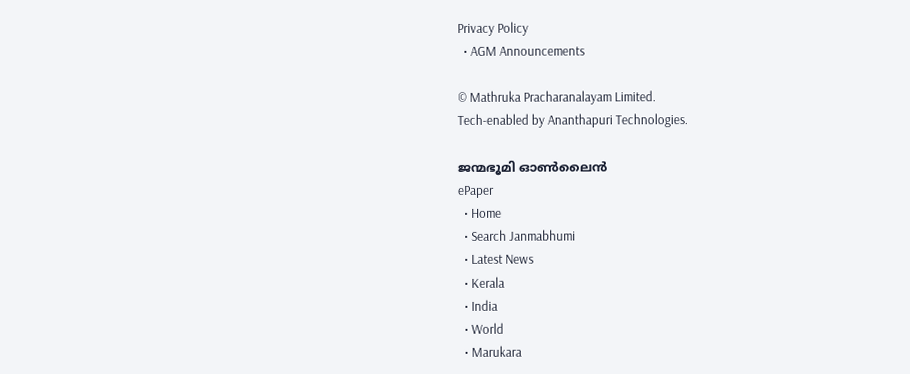Privacy Policy
  • AGM Announcements

© Mathruka Pracharanalayam Limited.
Tech-enabled by Ananthapuri Technologies.

ജന്മഭൂമി ഓണ്‍ലൈന്‍
ePaper
  • Home
  • Search Janmabhumi
  • Latest News
  • Kerala
  • India
  • World
  • Marukara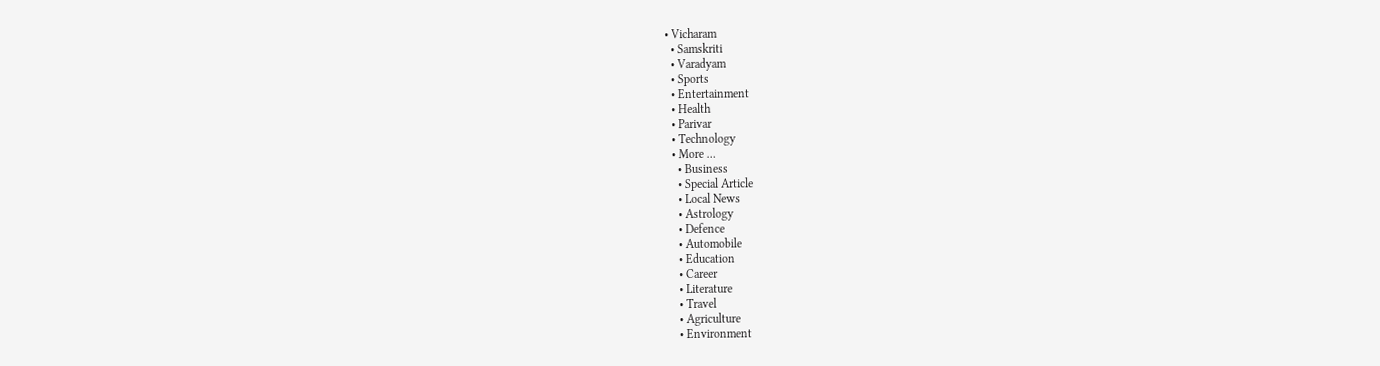• Vicharam
  • Samskriti
  • Varadyam
  • Sports
  • Entertainment
  • Health
  • Parivar
  • Technology
  • More …
    • Business
    • Special Article
    • Local News
    • Astrology
    • Defence
    • Automobile
    • Education
    • Career
    • Literature
    • Travel
    • Agriculture
    • Environment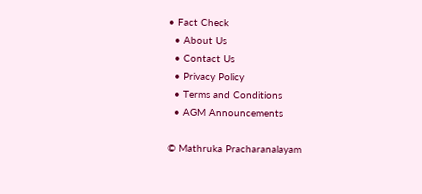• Fact Check
  • About Us
  • Contact Us
  • Privacy Policy
  • Terms and Conditions
  • AGM Announcements

© Mathruka Pracharanalayam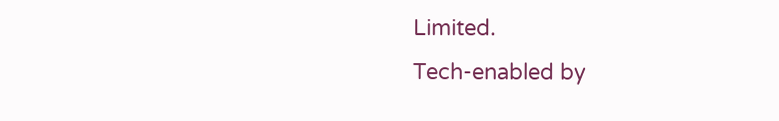Limited.
Tech-enabled by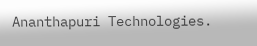Ananthapuri Technologies.